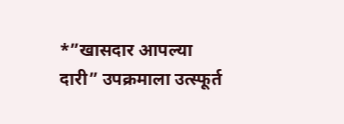*”खासदार आपल्या दारी” उपक्रमाला उत्स्फूर्त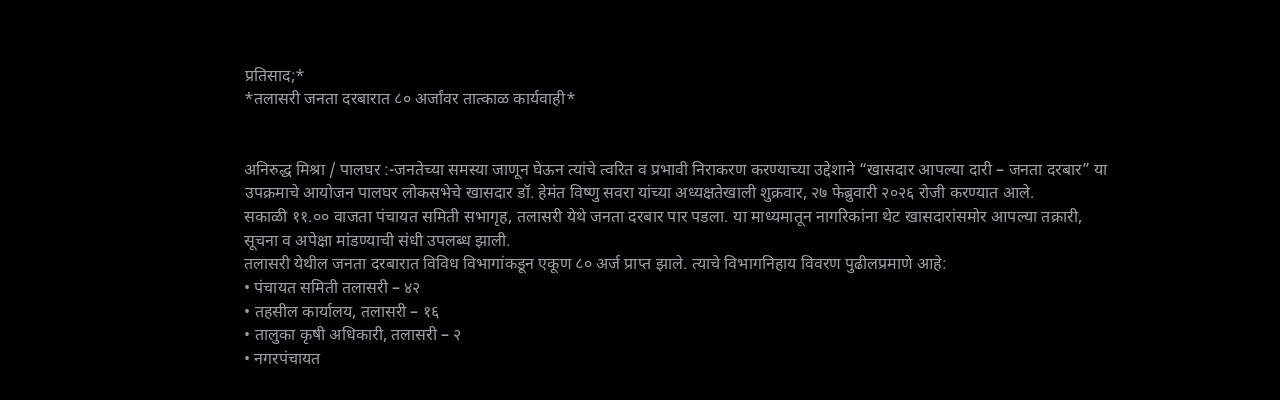प्रतिसाद;*
*तलासरी जनता दरबारात ८० अर्जांवर तात्काळ कार्यवाही*


अनिरुद्ध मिश्रा / पालघर :-जनतेच्या समस्या जाणून घेऊन त्यांचे त्वरित व प्रभावी निराकरण करण्याच्या उद्देशाने “खासदार आपल्या दारी – जनता दरबार” या उपक्रमाचे आयोजन पालघर लोकसभेचे खासदार डॉ. हेमंत विष्णु सवरा यांच्या अध्यक्षतेखाली शुक्रवार, २७ फेब्रुवारी २०२६ रोजी करण्यात आले.
सकाळी ११.०० वाजता पंचायत समिती सभागृह, तलासरी येथे जनता दरबार पार पडला. या माध्यमातून नागरिकांना थेट खासदारांसमोर आपल्या तक्रारी, सूचना व अपेक्षा मांडण्याची संधी उपलब्ध झाली.
तलासरी येथील जनता दरबारात विविध विभागांकडून एकूण ८० अर्ज प्राप्त झाले. त्याचे विभागनिहाय विवरण पुढीलप्रमाणे आहे:
• पंचायत समिती तलासरी – ४२
• तहसील कार्यालय, तलासरी – १६
• तालुका कृषी अधिकारी, तलासरी – २
• नगरपंचायत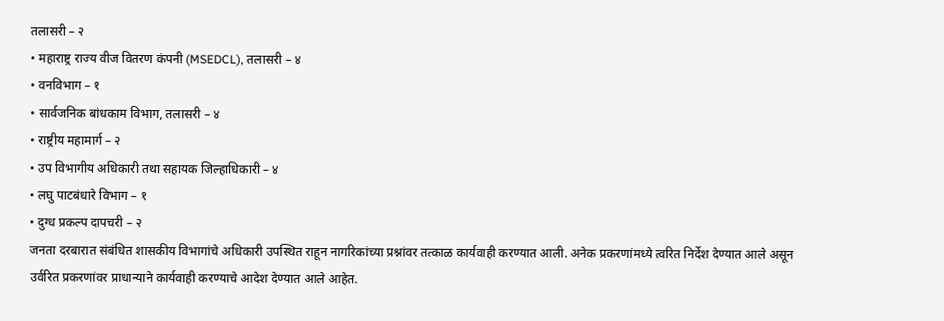तलासरी – २
• महाराष्ट्र राज्य वीज वितरण कंपनी (MSEDCL), तलासरी – ४
• वनविभाग – १
• सार्वजनिक बांधकाम विभाग, तलासरी – ४
• राष्ट्रीय महामार्ग – २
• उप विभागीय अधिकारी तथा सहायक जिल्हाधिकारी – ४
• लघु पाटबंधारे विभाग – १
• दुग्ध प्रकल्प दापचरी – २
जनता दरबारात संबंधित शासकीय विभागांचे अधिकारी उपस्थित राहून नागरिकांच्या प्रश्नांवर तत्काळ कार्यवाही करण्यात आली. अनेक प्रकरणांमध्ये त्वरित निर्देश देण्यात आले असून उर्वरित प्रकरणांवर प्राधान्याने कार्यवाही करण्याचे आदेश देण्यात आले आहेत.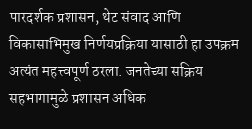पारदर्शक प्रशासन, थेट संवाद आणि विकासाभिमुख निर्णयप्रक्रिया यासाठी हा उपक्रम अत्यंत महत्त्वपूर्ण ठरला. जनतेच्या सक्रिय सहभागामुळे प्रशासन अधिक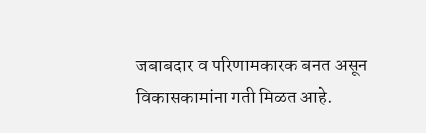जबाबदार व परिणामकारक बनत असून विकासकामांना गती मिळत आहे.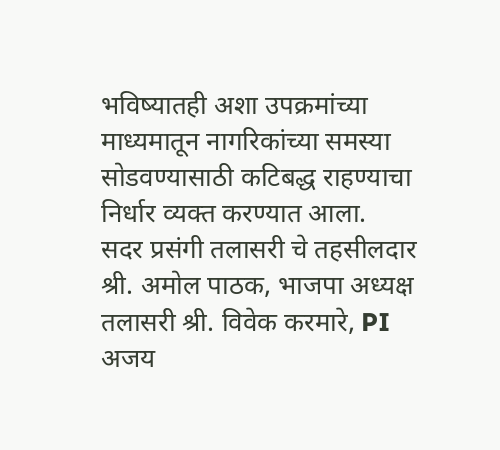भविष्यातही अशा उपक्रमांच्या माध्यमातून नागरिकांच्या समस्या सोडवण्यासाठी कटिबद्ध राहण्याचा निर्धार व्यक्त करण्यात आला.
सदर प्रसंगी तलासरी चे तहसीलदार श्री. अमोल पाठक, भाजपा अध्यक्ष तलासरी श्री. विवेक करमारे, PI अजय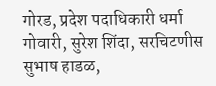गोरड, प्रदेश पदाधिकारी धर्मा गोवारी, सुरेश शिंदा, सरचिटणीस सुभाष हाडळ,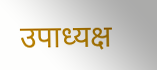उपाध्यक्ष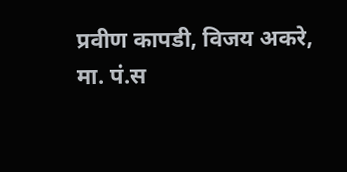प्रवीण कापडी, विजय अकरे, मा. पं.स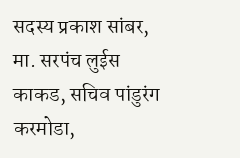सदस्य प्रकाश सांबर, मा. सरपंच लुईस काकड, सचिव पांडुरंग करमोडा,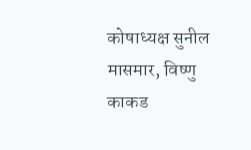कोषाध्यक्ष सुनील मासमार, विष्णु काकड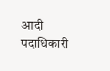आदी पदाधिकारी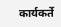कार्यकर्ते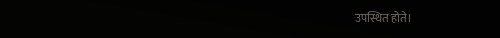उपस्थित होते।